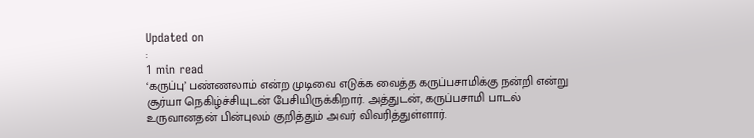Updated on
:
1 min read
‘கருப்பு’ பண்ணலாம் என்ற முடிவை எடுக்க வைத்த கருப்பசாமிக்கு நன்றி என்று சூர்யா நெகிழ்ச்சியுடன் பேசியிருக்கிறார். அத்துடன், கருப்பசாமி பாடல் உருவானதன் பின்புலம் குறித்தும் அவர் விவரித்துள்ளார்.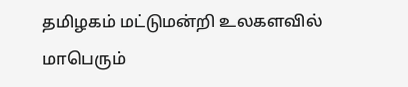தமிழகம் மட்டுமன்றி உலகளவில் மாபெரும்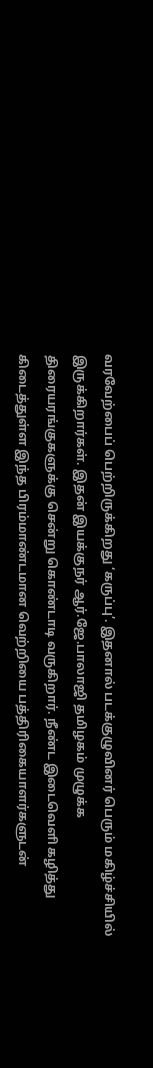வரவேற்பைப் பெற்றிருக்கிறது ‘கருப்பு’. இதனால் படக்குழுவினர் பெரும் மகிழ்ச்சியில் இருக்கிறார்கள். இதன் இயக்குநர் ஆர்.ஜே.பாலாஜி தமிழகம் முழுக்க திரையரங்குகளுக்கு சென்று கொண்டாடி வருகிறார். நீண்ட இடைவெளி கழித்து கிடைத்துள்ள இந்த பிரம்மாண்டமான வெற்றியை பத்திரிகையாளர்களுடன்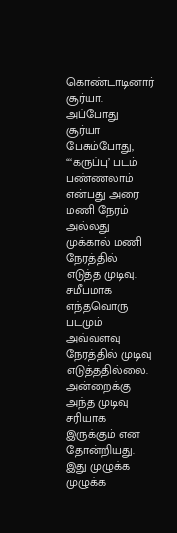கொண்டாடினார் சூர்யா.
அப்போது சூர்யா பேசும்போது, “‘கருப்பு’ படம் பண்ணலாம் என்பது அரை மணி நேரம் அல்லது முக்கால் மணி நேரத்தில் எடுத்த முடிவு. சமீபமாக எந்தவொரு படமும் அவ்வளவு நேரத்தில் முடிவு எடுத்ததில்லை. அன்றைக்கு அந்த முடிவு சரியாக இருக்கும் என தோன்றியது. இது முழுக்க முழுக்க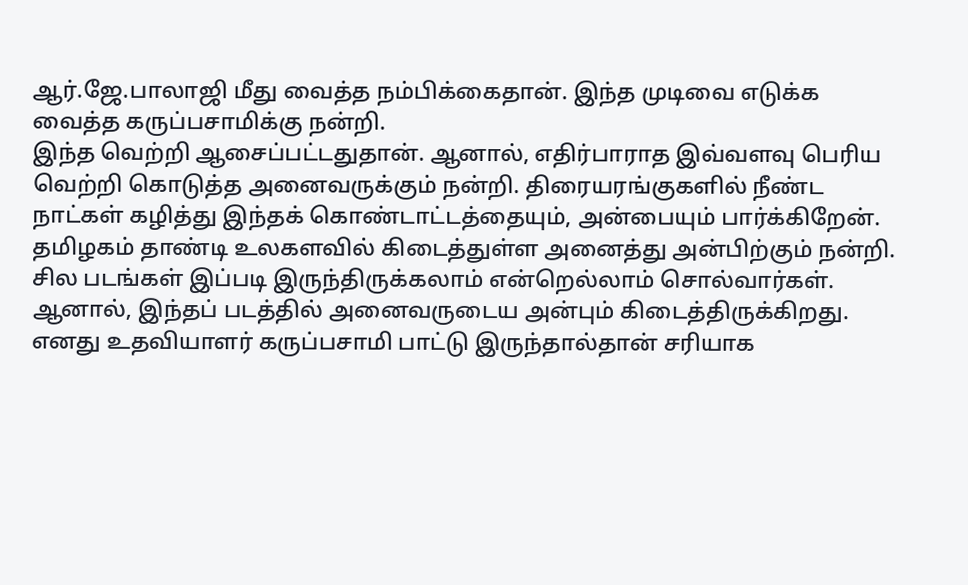ஆர்.ஜே.பாலாஜி மீது வைத்த நம்பிக்கைதான். இந்த முடிவை எடுக்க வைத்த கருப்பசாமிக்கு நன்றி.
இந்த வெற்றி ஆசைப்பட்டதுதான். ஆனால், எதிர்பாராத இவ்வளவு பெரிய வெற்றி கொடுத்த அனைவருக்கும் நன்றி. திரையரங்குகளில் நீண்ட நாட்கள் கழித்து இந்தக் கொண்டாட்டத்தையும், அன்பையும் பார்க்கிறேன். தமிழகம் தாண்டி உலகளவில் கிடைத்துள்ள அனைத்து அன்பிற்கும் நன்றி. சில படங்கள் இப்படி இருந்திருக்கலாம் என்றெல்லாம் சொல்வார்கள். ஆனால், இந்தப் படத்தில் அனைவருடைய அன்பும் கிடைத்திருக்கிறது.
எனது உதவியாளர் கருப்பசாமி பாட்டு இருந்தால்தான் சரியாக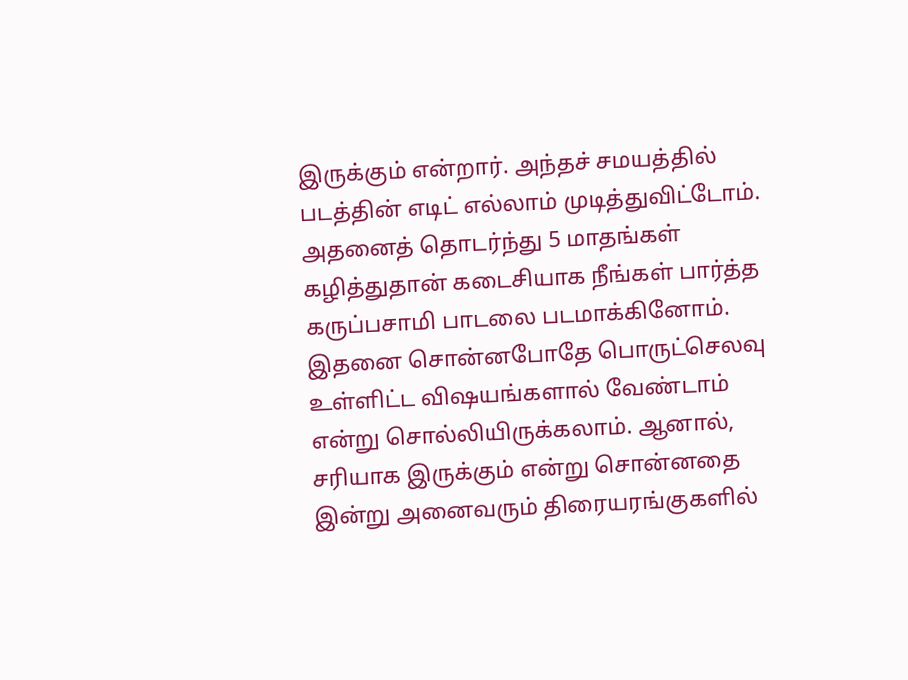இருக்கும் என்றார். அந்தச் சமயத்தில் படத்தின் எடிட் எல்லாம் முடித்துவிட்டோம். அதனைத் தொடர்ந்து 5 மாதங்கள் கழித்துதான் கடைசியாக நீங்கள் பார்த்த கருப்பசாமி பாடலை படமாக்கினோம். இதனை சொன்னபோதே பொருட்செலவு உள்ளிட்ட விஷயங்களால் வேண்டாம் என்று சொல்லியிருக்கலாம். ஆனால், சரியாக இருக்கும் என்று சொன்னதை இன்று அனைவரும் திரையரங்குகளில்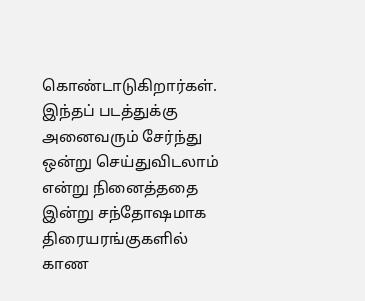கொண்டாடுகிறார்கள்.
இந்தப் படத்துக்கு அனைவரும் சேர்ந்து ஒன்று செய்துவிடலாம் என்று நினைத்ததை இன்று சந்தோஷமாக திரையரங்குகளில் காண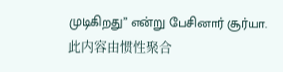முடிகிறது” என்று பேசினார் சூர்யா.
此内容由惯性聚合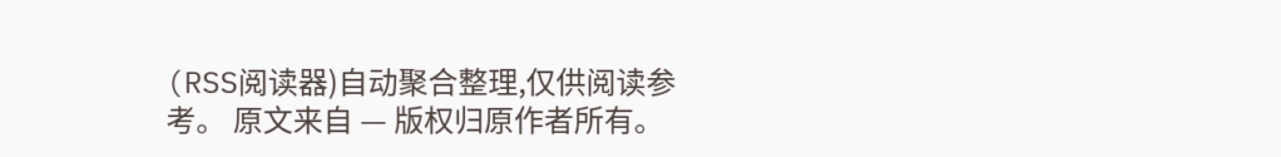(RSS阅读器)自动聚合整理,仅供阅读参考。 原文来自 — 版权归原作者所有。